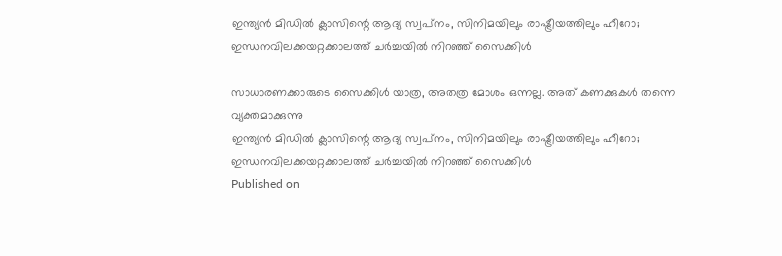ഇന്ത്യൻ മിഡിൽ ക്ലാസിന്റെ ആദ്യ സ്വപ്‌നം, സിനിമയിലും രാഷ്ട്രീയത്തിലും ഹീറോ; ഇന്ധനവിലക്കയറ്റക്കാലത്ത് ചർച്ചയിൽ നിറഞ്ഞ് സൈക്കിൾ

സാധാരണക്കാരുടെ സൈക്കിള്‍ യാത്ര, അതത്ര മോശം ഒന്നല്ല. അത് കണക്കുകള്‍ തന്നെ വ്യക്തമാക്കുന്നു
ഇന്ത്യൻ മിഡിൽ ക്ലാസിന്റെ ആദ്യ സ്വപ്‌നം, സിനിമയിലും രാഷ്ട്രീയത്തിലും ഹീറോ;
ഇന്ധനവിലക്കയറ്റക്കാലത്ത് ചർച്ചയിൽ നിറഞ്ഞ് സൈക്കിൾ
Published on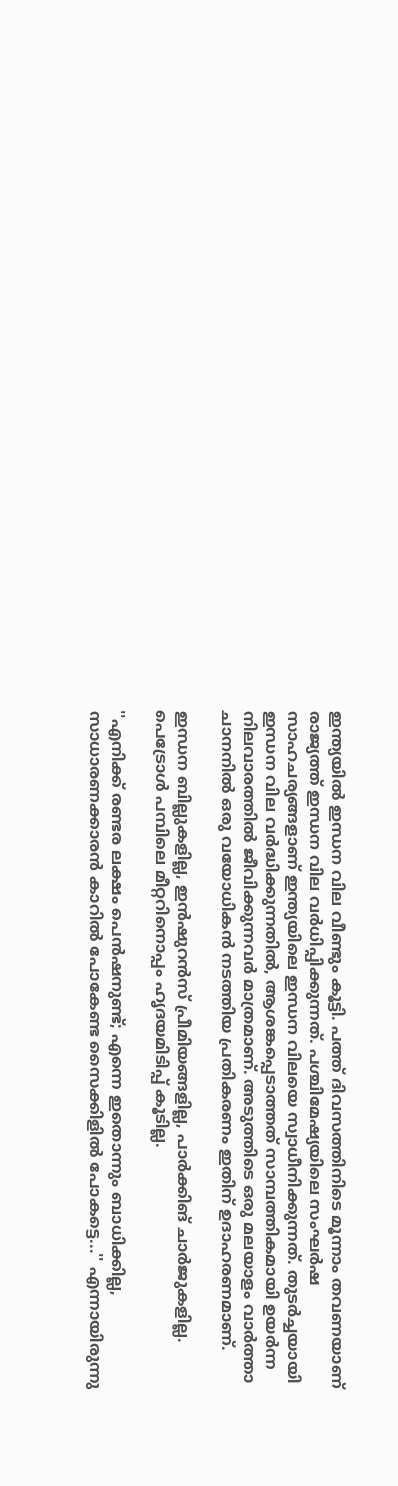ഇന്ത്യയില്‍ ഇന്ധന വില വീണ്ടും കൂട്ടി. പത്ത് ദിവസത്തിനിടെ മൂന്നാം തവണയാണ് രാജ്യത്ത് ഇന്ധന വില വര്‍ധിപ്പിക്കുന്നത്. പശ്ചിമേഷ്യയിലെ സംഘര്‍ഷ സാഹചര്യങ്ങളാണ് ഇന്ത്യയിലെ ഇന്ധന വിലയെ സ്വാധീനിക്കുന്നത്. തുടര്‍ച്ചയായി ഇന്ധന വില വര്‍ദ്ധിക്കുന്നതില്‍, ആശങ്കപ്പെടാത്തത് സാമ്പത്തികമായി ഉയര്‍ന്ന നിലവാരത്തില്‍ ജീവിക്കുന്നവര്‍ മാത്രമാണ്. അടുത്തിടെ ഒരു മലയാളം വാര്‍ത്താ ചാനനില്‍ ഒരു വയോധികന്‍ നടത്തിയ പ്രതികരണം ഇതിന് ഉദാഹരണമാണ്.

ഇന്ധന ബില്ലുകളില്ല, ഇന്‍ഷുറന്‍സ് പ്രീമിയങ്ങളില്ല, പാര്‍ക്കിങ് ചാര്‍ജുകളില്ല. പെട്രോള്‍ പമ്പിലെ മീറ്ററിനൊപ്പം ഹൃദയമിടിപ്പ് കൂടില്ല.

''എനിക്ക് രണ്ടര ലക്ഷം പെന്‍ഷനുണ്ട്; എന്നെ ഇതൊന്നും ബാധിക്കില്ല, സാധാരണക്കാരന്‍ കാറില്‍ പോകേണ്ട സൈക്കിളില്‍ പോകട്ടെ...'' എന്നായിരുന്നു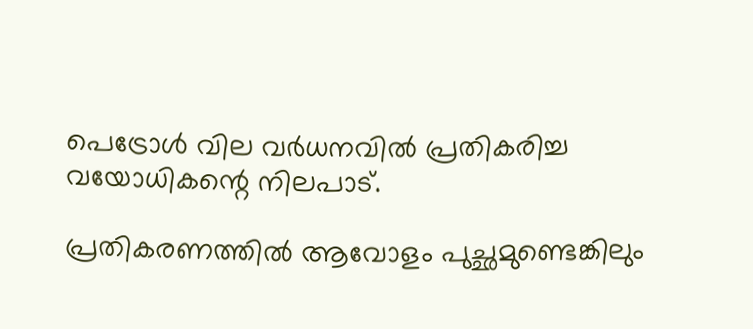പെട്രോള്‍ വില വര്‍ധനവില്‍ പ്രതികരിച്ച വയോധികന്റെ നിലപാട്.

പ്രതികരണത്തില്‍ ആവോളം പുച്ഛമുണ്ടെങ്കിലും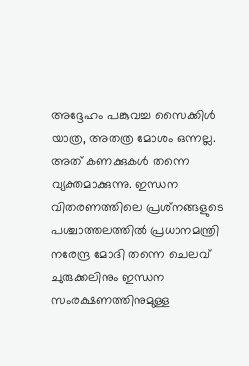അദ്ദേഹം പങ്കുവച്ച സൈക്കിള്‍ യാത്ര, അതത്ര മോശം ഒന്നല്ല. അത് കണക്കുകള്‍ തന്നെ വ്യക്തമാക്കുന്നു. ഇന്ധന വിതരണത്തിലെ പ്രശ്‌നങ്ങളുടെ പശ്ചാത്തലത്തില്‍ പ്രധാനമന്ത്രി നരേന്ദ്ര മോദി തന്നെ ചെലവ് ചുരുക്കലിനും ഇന്ധന സംരക്ഷണത്തിനുമുള്ള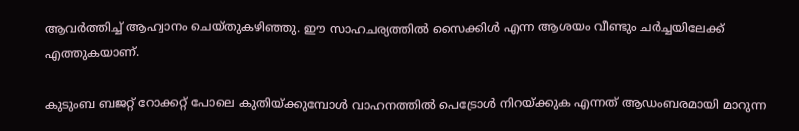ആവര്‍ത്തിച്ച് ആഹ്വാനം ചെയ്തുകഴിഞ്ഞു. ഈ സാഹചര്യത്തില്‍ സൈക്കിള്‍ എന്ന ആശയം വീണ്ടും ചര്‍ച്ചയിലേക്ക് എത്തുകയാണ്.

കുടുംബ ബജറ്റ് റോക്കറ്റ് പോലെ കുതിയ്ക്കുമ്പോള്‍ വാഹനത്തില്‍ പെട്രോള്‍ നിറയ്ക്കുക എന്നത് ആഡംബരമായി മാറുന്ന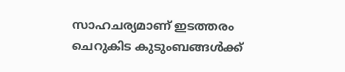സാഹചര്യമാണ് ഇടത്തരം ചെറുകിട കുടുംബങ്ങള്‍ക്ക്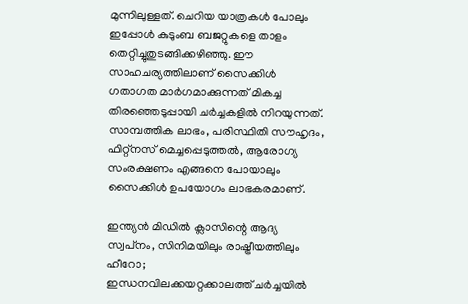മുന്നിലുള്ളത്. ചെറിയ യാത്രകള്‍ പോലും ഇപ്പോള്‍ കുടുംബ ബജറ്റുകളെ താളം തെറ്റിച്ചുതുടങ്ങിക്കഴിഞ്ഞു. ഈ സാഹചര്യത്തിലാണ് സൈക്കിള്‍ ഗതാഗത മാര്‍ഗമാക്കുന്നത് മികച്ച തിരഞ്ഞെടുപ്പായി ചര്‍ച്ചകളില്‍ നിറയുന്നത്. സാമ്പത്തിക ലാഭം, പരിസ്ഥിതി സൗഹൃദം, ഫിറ്റ്‌നസ് മെച്ചപ്പെടുത്തല്‍, ആരോഗ്യ സംരക്ഷണം എങ്ങനെ പോയാലും സൈക്കിള്‍ ഉപയോഗം ലാഭകരമാണ്.

ഇന്ത്യൻ മിഡിൽ ക്ലാസിന്റെ ആദ്യ സ്വപ്‌നം, സിനിമയിലും രാഷ്ട്രീയത്തിലും ഹീറോ;
ഇന്ധനവിലക്കയറ്റക്കാലത്ത് ചർച്ചയിൽ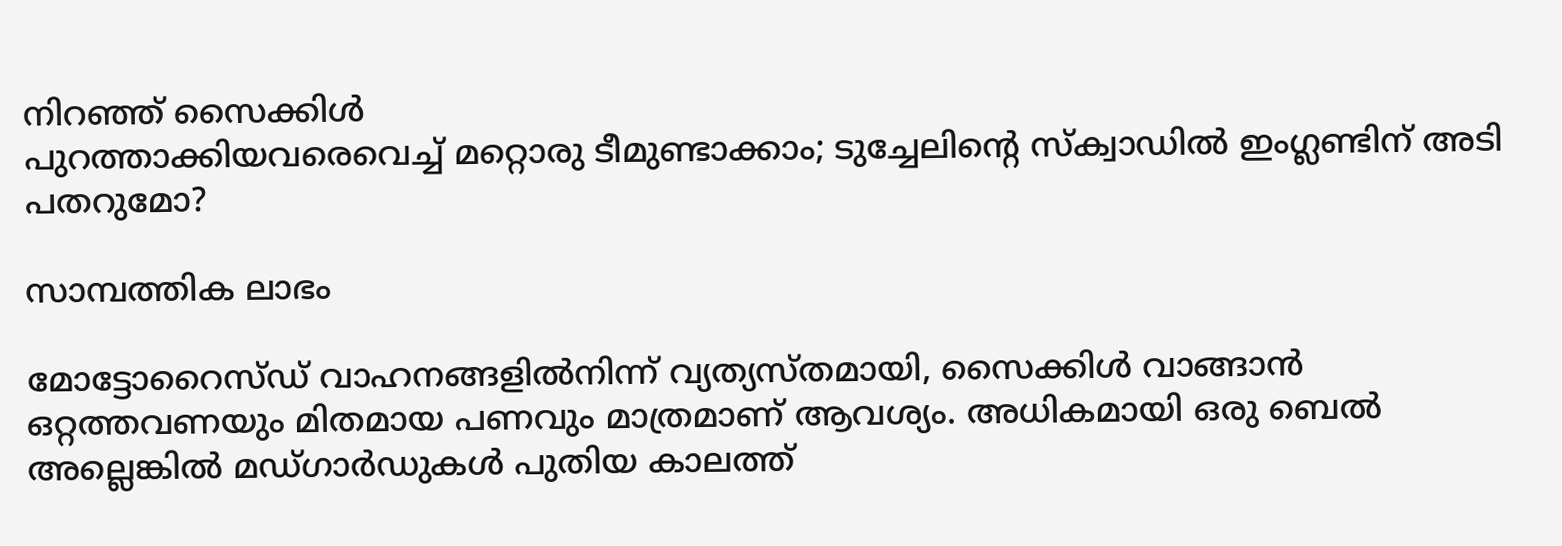നിറഞ്ഞ് സൈക്കിൾ
പുറത്താക്കിയവരെവെച്ച് മറ്റൊരു ടീമുണ്ടാക്കാം; ടുച്ചേലിന്റെ സ്ക്വാഡിൽ ഇംഗ്ലണ്ടിന് അടി പതറുമോ?

സാമ്പത്തിക ലാഭം

മോട്ടോറൈസ്ഡ് വാഹനങ്ങളില്‍നിന്ന് വ്യത്യസ്തമായി, സൈക്കിള്‍ വാങ്ങാന്‍ ഒറ്റത്തവണയും മിതമായ പണവും മാത്രമാണ് ആവശ്യം. അധികമായി ഒരു ബെല്‍ അല്ലെങ്കില്‍ മഡ്ഗാര്‍ഡുകള്‍ പുതിയ കാലത്ത്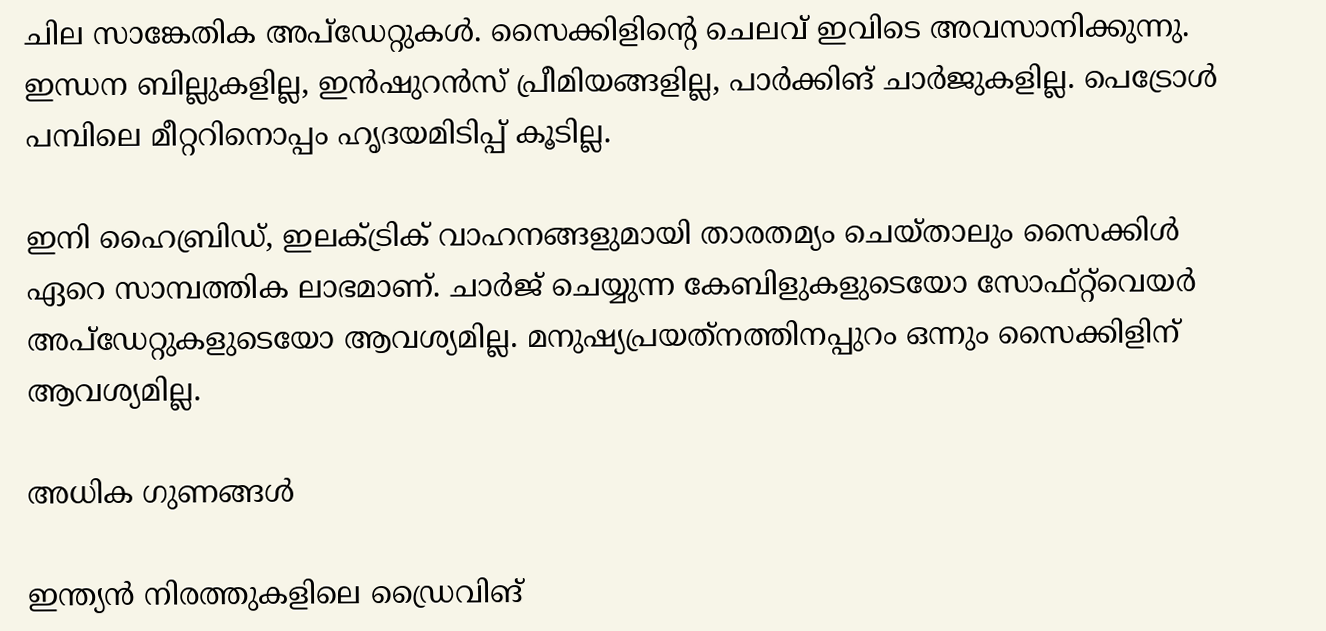ചില സാങ്കേതിക അപ്‌ഡേറ്റുകള്‍. സൈക്കിളിന്റെ ചെലവ് ഇവിടെ അവസാനിക്കുന്നു. ഇന്ധന ബില്ലുകളില്ല, ഇന്‍ഷുറന്‍സ് പ്രീമിയങ്ങളില്ല, പാര്‍ക്കിങ് ചാര്‍ജുകളില്ല. പെട്രോള്‍ പമ്പിലെ മീറ്ററിനൊപ്പം ഹൃദയമിടിപ്പ് കൂടില്ല.

ഇനി ഹൈബ്രിഡ്, ഇലക്ട്രിക് വാഹനങ്ങളുമായി താരതമ്യം ചെയ്താലും സൈക്കിള്‍ ഏറെ സാമ്പത്തിക ലാഭമാണ്. ചാര്‍ജ് ചെയ്യുന്ന കേബിളുകളുടെയോ സോഫ്റ്റ്‌വെയര്‍ അപ്ഡേറ്റുകളുടെയോ ആവശ്യമില്ല. മനുഷ്യപ്രയത്‌നത്തിനപ്പുറം ഒന്നും സൈക്കിളിന് ആവശ്യമില്ല.

അധിക ഗുണങ്ങള്‍

ഇന്ത്യന്‍ നിരത്തുകളിലെ ഡ്രൈവിങ്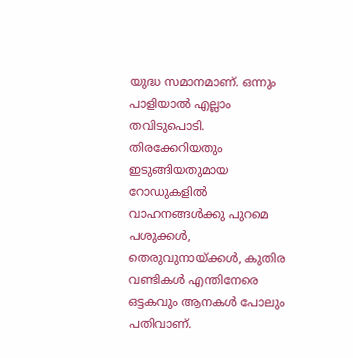യുദ്ധ സമാനമാണ്. ഒന്നും പാളിയാല്‍ എല്ലാം തവിടുപൊടി. തിരക്കേറിയതും ഇടുങ്ങിയതുമായ റോഡുകളില്‍ വാഹനങ്ങള്‍ക്കു പുറമെ പശുക്കള്‍, തെരുവുനായ്ക്കള്‍, കുതിര വണ്ടികള്‍ എന്തിനേരെ ഒട്ടകവും ആനകള്‍ പോലും പതിവാണ്.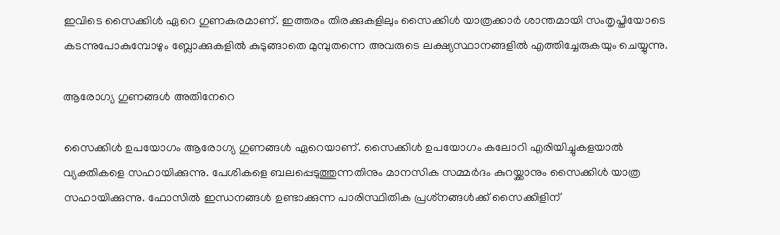ഇവിടെ സൈക്കിള്‍ ഏറെ ഗുണകരമാണ്. ഇത്തരം തിരക്കുകളിലും സൈക്കിള്‍ യാത്രക്കാര്‍ ശാന്തമായി സംതൃപ്തിയോടെ കടന്നുപോകുമ്പോഴും ബ്ലോക്കുകളില്‍ കുടുങ്ങാതെ മുമ്പുതന്നെ അവരുടെ ലക്ഷ്യസ്ഥാനങ്ങളില്‍ എത്തിച്ചേരുകയും ചെയ്യുന്നു.

ആരോഗ്യ ഗുണങ്ങള്‍ അതിനേറെ

സൈക്കിള്‍ ഉപയോഗം ആരോഗ്യ ഗുണങ്ങള്‍ ഏറെയാണ്. സൈക്കിള്‍ ഉപയോഗം കലോറി എരിയിച്ചുകളയാല്‍ വ്യക്തികളെ സഹായിക്കുന്നു. പേശികളെ ബലപ്പെടുത്തുന്നതിനും മാനസിക സമ്മര്‍ദം കുറയ്ക്കാനും സൈക്കിള്‍ യാത്ര സഹായിക്കുന്നു. ഫോസില്‍ ഇന്ധനങ്ങള്‍ ഉണ്ടാക്കുന്ന പാരിസ്ഥിതിക പ്രശ്‌നങ്ങള്‍ക്ക് സൈക്കിളിന്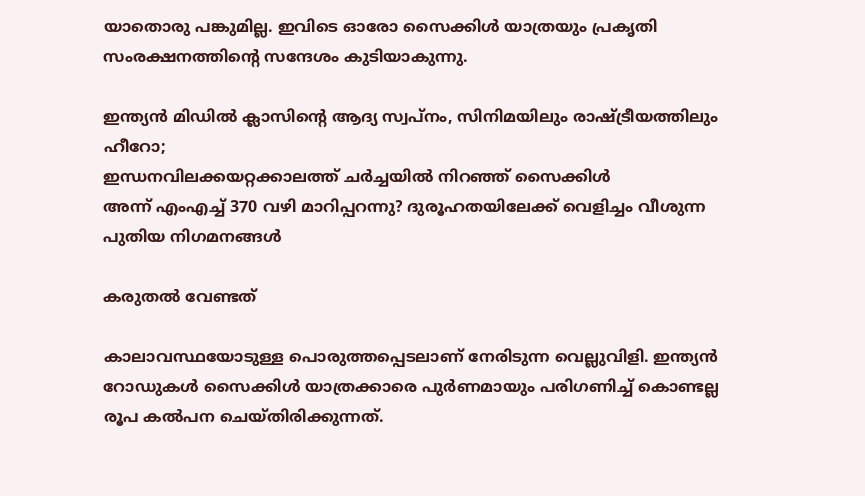യാതൊരു പങ്കുമില്ല. ഇവിടെ ഓരോ സൈക്കിള്‍ യാത്രയും പ്രകൃതി സംരക്ഷനത്തിന്റെ സന്ദേശം കുടിയാകുന്നു.

ഇന്ത്യൻ മിഡിൽ ക്ലാസിന്റെ ആദ്യ സ്വപ്‌നം, സിനിമയിലും രാഷ്ട്രീയത്തിലും ഹീറോ;
ഇന്ധനവിലക്കയറ്റക്കാലത്ത് ചർച്ചയിൽ നിറഞ്ഞ് സൈക്കിൾ
അന്ന് എംഎച്ച് 370 വഴി മാറിപ്പറന്നു? ദുരൂഹതയിലേക്ക് വെളിച്ചം വീശുന്ന പുതിയ നിഗമനങ്ങൾ

കരുതല്‍ വേണ്ടത്

കാലാവസ്ഥയോടുള്ള പൊരുത്തപ്പെടലാണ് നേരിടുന്ന വെല്ലുവിളി. ഇന്ത്യന്‍ റോഡുകള്‍ സൈക്കിള്‍ യാത്രക്കാരെ പുര്‍ണമായും പരിഗണിച്ച് കൊണ്ടല്ല രൂപ കല്‍പന ചെയ്തിരിക്കുന്നത്.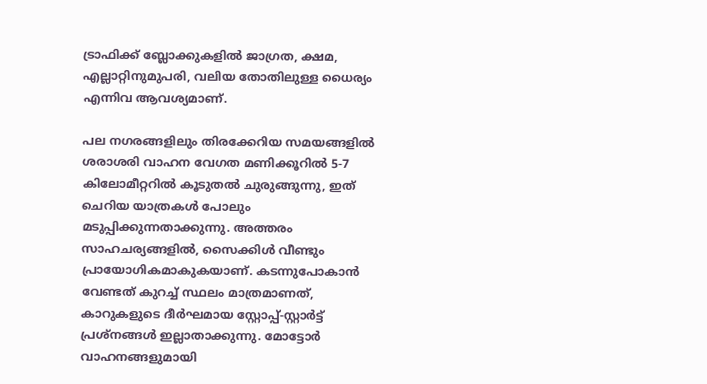ട്രാഫിക്ക് ബ്ലോക്കുകളില്‍ ജാഗ്രത, ക്ഷമ, എല്ലാറ്റിനുമുപരി, വലിയ തോതിലുള്ള ധൈര്യം എന്നിവ ആവശ്യമാണ്.

പല നഗരങ്ങളിലും തിരക്കേറിയ സമയങ്ങളില്‍ ശരാശരി വാഹന വേഗത മണിക്കൂറില്‍ 5-7 കിലോമീറ്ററില്‍ കൂടുതല്‍ ചുരുങ്ങുന്നു, ഇത് ചെറിയ യാത്രകള്‍ പോലും മടുപ്പിക്കുന്നതാക്കുന്നു. അത്തരം സാഹചര്യങ്ങളില്‍, സൈക്കിള്‍ വീണ്ടും പ്രായോഗികമാകുകയാണ്. കടന്നുപോകാന്‍ വേണ്ടത് കുറച്ച് സ്ഥലം മാത്രമാണത്, കാറുകളുടെ ദീര്‍ഘമായ സ്റ്റോപ്പ്-സ്റ്റാര്‍ട്ട് പ്രശ്‌നങ്ങള്‍ ഇല്ലാതാക്കുന്നു. മോട്ടോര്‍ വാഹനങ്ങളുമായി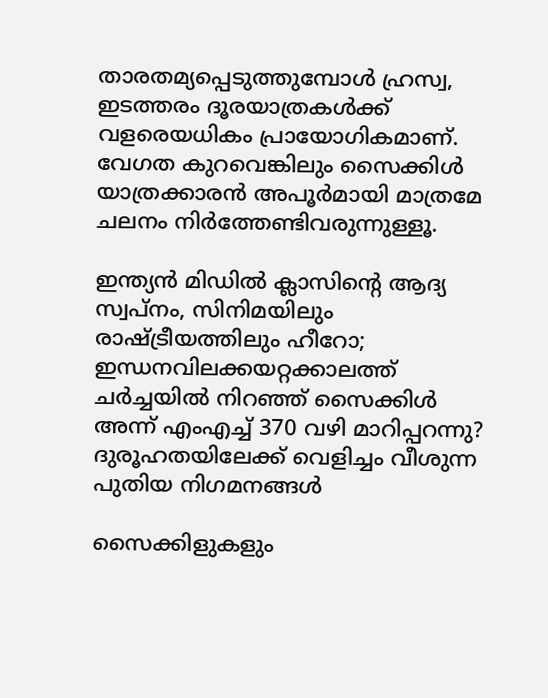താരതമ്യപ്പെടുത്തുമ്പോള്‍ ഹ്രസ്വ, ഇടത്തരം ദൂരയാത്രകള്‍ക്ക് വളരെയധികം പ്രായോഗികമാണ്. വേഗത കുറവെങ്കിലും സൈക്കിള്‍ യാത്രക്കാരന്‍ അപൂര്‍മായി മാത്രമേ ചലനം നിര്‍ത്തേണ്ടിവരുന്നുള്ളൂ.

ഇന്ത്യൻ മിഡിൽ ക്ലാസിന്റെ ആദ്യ സ്വപ്‌നം, സിനിമയിലും രാഷ്ട്രീയത്തിലും ഹീറോ;
ഇന്ധനവിലക്കയറ്റക്കാലത്ത് ചർച്ചയിൽ നിറഞ്ഞ് സൈക്കിൾ
അന്ന് എംഎച്ച് 370 വഴി മാറിപ്പറന്നു? ദുരൂഹതയിലേക്ക് വെളിച്ചം വീശുന്ന പുതിയ നിഗമനങ്ങൾ

സൈക്കിളുകളും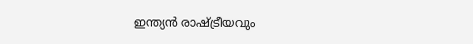ഇന്ത്യന്‍ രാഷ്ട്രീയവും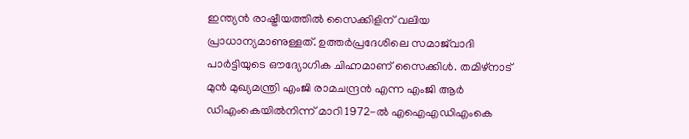ഇന്ത്യന്‍ രാഷ്ട്രീയത്തില്‍ സൈക്കിളിന് വലിയ പ്രാധാന്യമാണുള്ളത്. ഉത്തര്‍പ്രദേശിലെ സമാജ്‌വാദി പാര്‍ട്ടിയുടെ ഔദ്യോഗിക ചിഹ്നമാണ് സൈക്കിള്‍. തമിഴ്‌നാട് മുന്‍ മുഖ്യമന്ത്രി എംജി രാമചന്ദ്രന്‍ എന്ന എംജി ആര്‍ ഡിഎംകെയില്‍നിന്ന് മാറി 1972-ല്‍ എഐഎഡിഎംകെ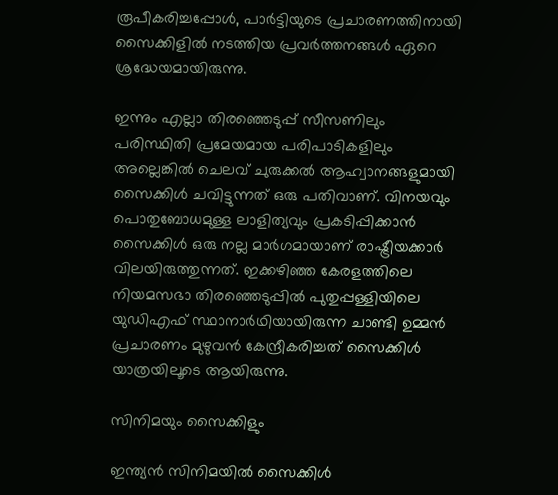രൂപീകരിച്ചപ്പോള്‍, പാര്‍ട്ടിയുടെ പ്രചാരണത്തിനായി സൈക്കിളില്‍ നടത്തിയ പ്രവര്‍ത്തനങ്ങള്‍ ഏറെ ശ്രദ്ധേയമായിരുന്നു.

ഇന്നും എല്ലാ തിരഞ്ഞെടുപ്പ് സീസണിലും പരിസ്ഥിതി പ്രമേയമായ പരിപാടികളിലും അല്ലെങ്കില്‍ ചെലവ് ചുരുക്കല്‍ ആഹ്വാനങ്ങളുമായി സൈക്കിള്‍ ചവിട്ടുന്നത് ഒരു പതിവാണ്. വിനയവും പൊതുബോധമുള്ള ലാളിത്യവും പ്രകടിപ്പിക്കാന്‍ സൈക്കിള്‍ ഒരു നല്ല മാര്‍ഗമായാണ് രാഷ്ട്രീയക്കാര്‍ വിലയിരുത്തുന്നത്. ഇക്കഴിഞ്ഞ കേരളത്തിലെ നിയമസഭാ തിരഞ്ഞെടുപ്പില്‍ പുതുപ്പള്ളിയിലെ യുഡിഎഫ് സ്ഥാനാര്‍ഥിയായിരുന്ന ചാണ്ടി ഉമ്മന്‍ പ്രചാരണം മുഴുവന്‍ കേന്ദ്രീകരിച്ചത് സൈക്കിള്‍ യാത്രയിലൂടെ ആയിരുന്നു.

സിനിമയും സൈക്കിളും

ഇന്ത്യന്‍ സിനിമയില്‍ സൈക്കിള്‍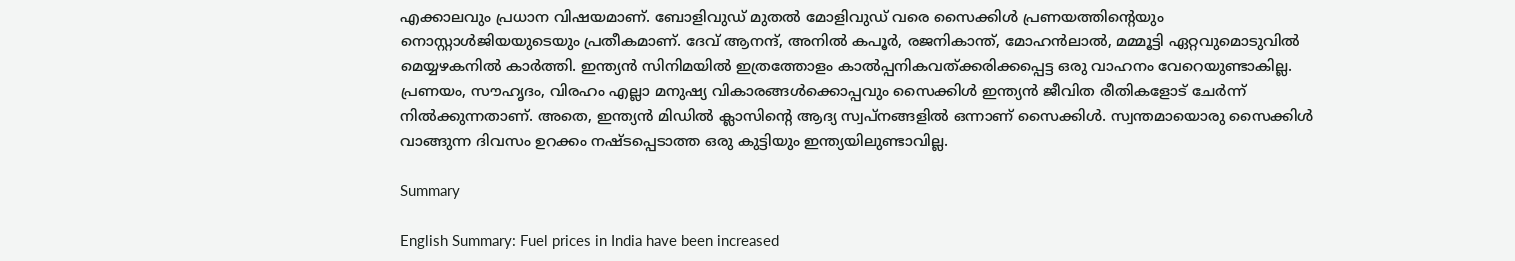എക്കാലവും പ്രധാന വിഷയമാണ്. ബോളിവുഡ് മുതല്‍ മോളിവുഡ് വരെ സൈക്കിള്‍ പ്രണയത്തിന്റെയും നൊസ്റ്റാള്‍ജിയയുടെയും പ്രതീകമാണ്. ദേവ് ആനന്ദ്, അനില്‍ കപൂര്‍, രജനികാന്ത്, മോഹന്‍ലാല്‍, മമ്മൂട്ടി ഏറ്റവുമൊടുവില്‍ മെയ്യഴകനില്‍ കാര്‍ത്തി. ഇന്ത്യന്‍ സിനിമയില്‍ ഇത്രത്തോളം കാല്‍പ്പനികവത്ക്കരിക്കപ്പെട്ട ഒരു വാഹനം വേറെയുണ്ടാകില്ല. പ്രണയം, സൗഹൃദം, വിരഹം എല്ലാ മനുഷ്യ വികാരങ്ങള്‍ക്കൊപ്പവും സൈക്കിള്‍ ഇന്ത്യന്‍ ജീവിത രീതികളോട് ചേര്‍ന്ന് നില്‍ക്കുന്നതാണ്. അതെ, ഇന്ത്യന്‍ മിഡില്‍ ക്ലാസിന്റെ ആദ്യ സ്വപ്‌നങ്ങളില്‍ ഒന്നാണ് സൈക്കിള്‍. സ്വന്തമായൊരു സൈക്കിള്‍ വാങ്ങുന്ന ദിവസം ഉറക്കം നഷ്ടപ്പെടാത്ത ഒരു കുട്ടിയും ഇന്ത്യയിലുണ്ടാവില്ല.

Summary

English Summary: Fuel prices in India have been increased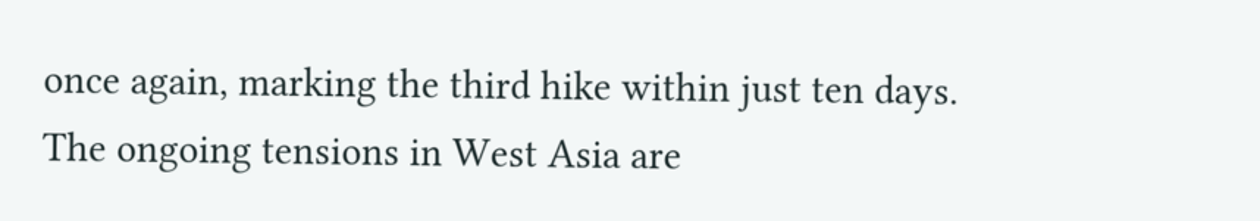once again, marking the third hike within just ten days. The ongoing tensions in West Asia are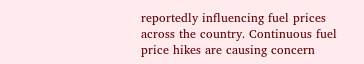reportedly influencing fuel prices across the country. Continuous fuel price hikes are causing concern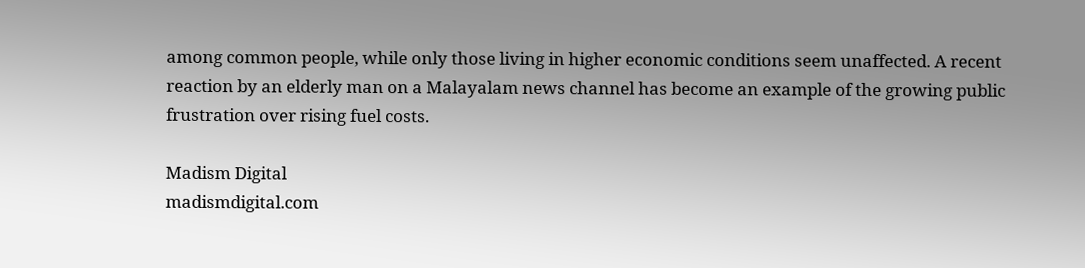among common people, while only those living in higher economic conditions seem unaffected. A recent reaction by an elderly man on a Malayalam news channel has become an example of the growing public frustration over rising fuel costs.

Madism Digital
madismdigital.com